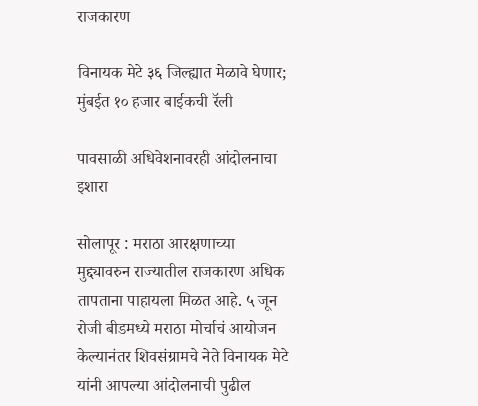राजकारण

विनायक मेटे ३६ जिल्ह्यात मेळावे घेणार; मुंबईत १० हजार बाईकची रॅली

पावसाळी अधिवेशनावरही आंदोलनाचा इशारा

सोलापूर : मराठा आरक्षणाच्या मुद्द्यावरुन राज्यातील राजकारण अधिक तापताना पाहायला मिळत आहे. ५ जून रोजी बीडमध्ये मराठा मोर्चाचं आयोजन केल्यानंतर शिवसंग्रामचे नेते विनायक मेटे यांनी आपल्या आंदोलनाची पुढील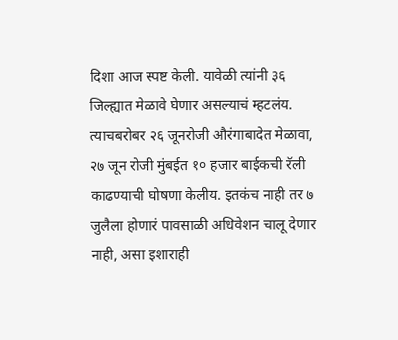दिशा आज स्पष्ट केली. यावेळी त्यांनी ३६ जिल्ह्यात मेळावे घेणार असल्याचं म्हटलंय. त्याचबरोबर २६ जूनरोजी औरंगाबादेत मेळावा, २७ जून रोजी मुंबईत १० हजार बाईकची रॅली काढण्याची घोषणा केलीय. इतकंच नाही तर ७ जुलैला होणारं पावसाळी अधिवेशन चालू देणार नाही, असा इशाराही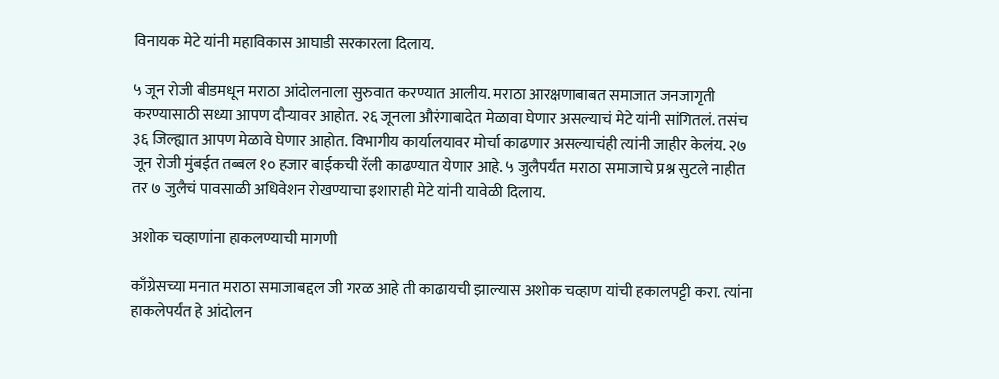विनायक मेटे यांनी महाविकास आघाडी सरकारला दिलाय.

५ जून रोजी बीडमधून मराठा आंदोलनाला सुरुवात करण्यात आलीय. मराठा आरक्षणाबाबत समाजात जनजागृती करण्यासाठी सध्या आपण दौऱ्यावर आहोत. २६ जूनला औरंगाबादेत मेळावा घेणार असल्याचं मेटे यांनी सांगितलं. तसंच ३६ जिल्ह्यात आपण मेळावे घेणार आहोत. विभागीय कार्यालयावर मोर्चा काढणार असल्याचंही त्यांनी जाहीर केलंय. २७ जून रोजी मुंबईत तब्बल १० हजार बाईकची रॅली काढण्यात येणार आहे. ५ जुलैपर्यंत मराठा समाजाचे प्रश्न सुटले नाहीत तर ७ जुलैचं पावसाळी अधिवेशन रोखण्याचा इशाराही मेटे यांनी यावेळी दिलाय.

अशोक चव्हाणांना हाकलण्याची मागणी

काँग्रेसच्या मनात मराठा समाजाबद्दल जी गरळ आहे ती काढायची झाल्यास अशोक चव्हाण यांची हकालपट्टी करा. त्यांना हाकलेपर्यंत हे आंदोलन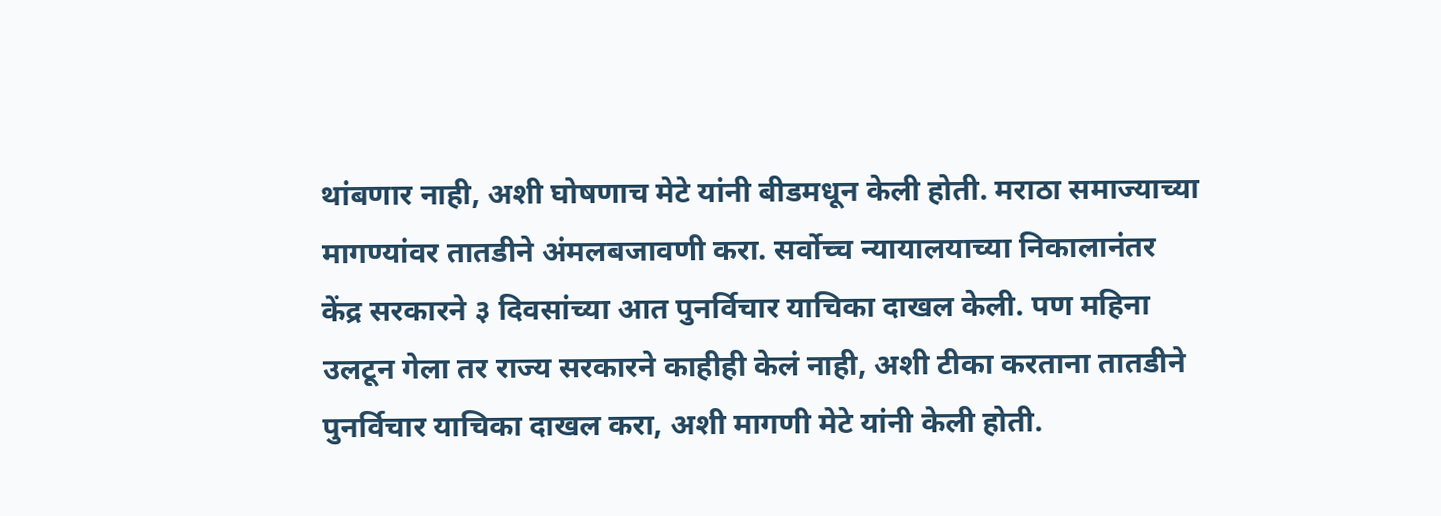थांबणार नाही, अशी घोषणाच मेटे यांनी बीडमधून केली होती. मराठा समाज्याच्या मागण्यांवर तातडीने अंमलबजावणी करा. सर्वोच्च न्यायालयाच्या निकालानंतर केंद्र सरकारने ३ दिवसांच्या आत पुनर्विचार याचिका दाखल केली. पण महिना उलटून गेला तर राज्य सरकारने काहीही केलं नाही, अशी टीका करताना तातडीने पुनर्विचार याचिका दाखल करा, अशी मागणी मेटे यांनी केली होती.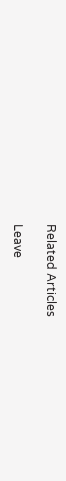Related Articles

Leave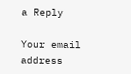a Reply

Your email address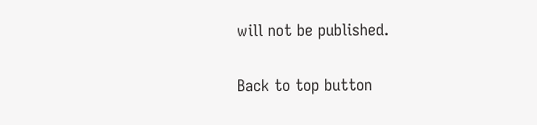will not be published.

Back to top button